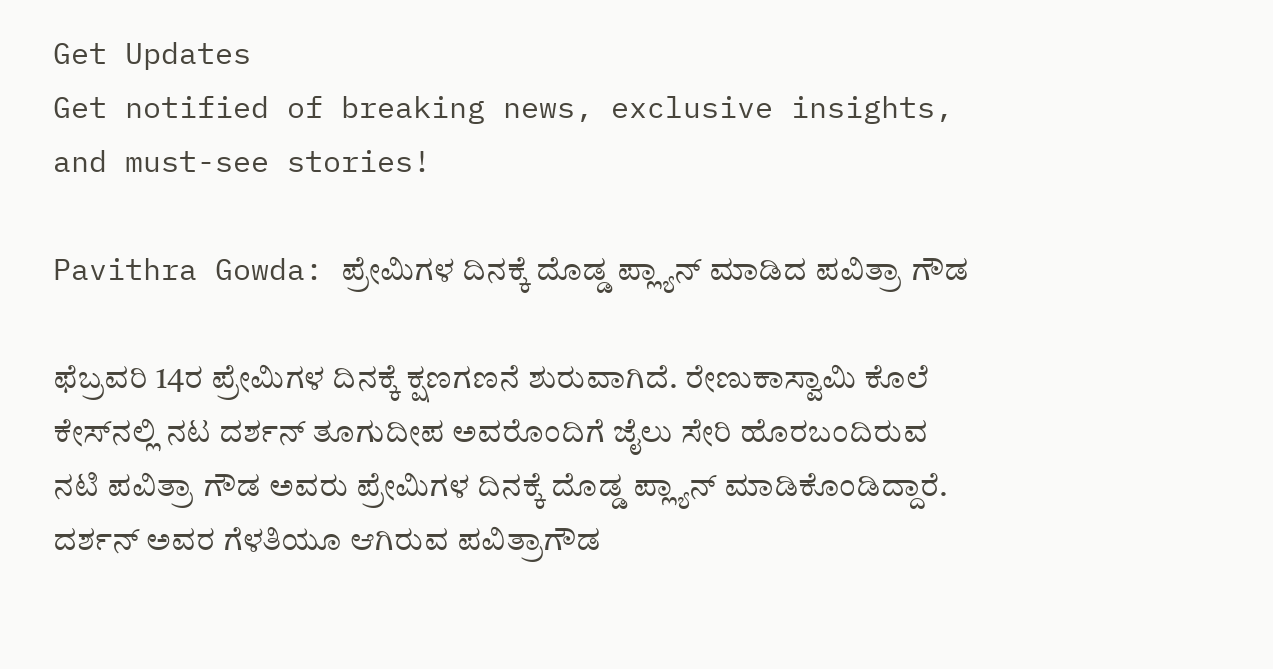Get Updates
Get notified of breaking news, exclusive insights, and must-see stories!

Pavithra Gowda: ಪ್ರೇಮಿಗಳ ದಿನಕ್ಕೆ ದೊಡ್ಡ ಪ್ಲ್ಯಾನ್‌ ಮಾಡಿದ ಪವಿತ್ರಾ ಗೌಡ

ಫೆಬ್ರವರಿ 14ರ ಪ್ರೇಮಿಗಳ ದಿನಕ್ಕೆ ಕ್ಷಣಗಣನೆ ಶುರುವಾಗಿದೆ. ರೇಣುಕಾಸ್ವಾಮಿ ಕೊಲೆ ಕೇಸ್‌ನಲ್ಲಿ ನಟ ದರ್ಶನ್‌ ತೂಗುದೀಪ ಅವರೊಂದಿಗೆ ಜೈಲು ಸೇರಿ ಹೊರಬಂದಿರುವ ನಟಿ ಪವಿತ್ರಾ ಗೌಡ ಅವರು ಪ್ರೇಮಿಗಳ ದಿನಕ್ಕೆ ದೊಡ್ಡ ಪ್ಲ್ಯಾನ್‌ ಮಾಡಿಕೊಂಡಿದ್ದಾರೆ. ದರ್ಶನ್‌ ಅವರ ಗೆಳತಿಯೂ ಆಗಿರುವ ಪವಿತ್ರಾಗೌಡ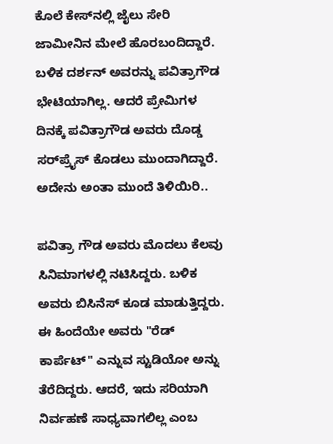ಕೊಲೆ ಕೇಸ್‌ನಲ್ಲಿ ಜೈಲು ಸೇರಿ ಜಾಮೀನಿನ ಮೇಲೆ ಹೊರಬಂದಿದ್ದಾರೆ. ಬಳಿಕ ದರ್ಶನ್‌ ಅವರನ್ನು ಪವಿತ್ರಾಗೌಡ ಭೇಟಿಯಾಗಿಲ್ಲ. ಆದರೆ ಪ್ರೇಮಿಗಳ ದಿನಕ್ಕೆ ಪವಿತ್ರಾಗೌಡ ಅವರು ದೊಡ್ಡ ಸರ್‌ಪ್ರೈಸ್‌ ಕೊಡಲು ಮುಂದಾಗಿದ್ದಾರೆ. ಅದೇನು ಅಂತಾ ಮುಂದೆ ತಿಳಿಯಿರಿ..

ಪವಿತ್ರಾ ಗೌಡ ಅವರು ಮೊದಲು ಕೆಲವು ಸಿನಿಮಾಗಳಲ್ಲಿ ನಟಿಸಿದ್ದರು. ಬಳಿಕ ಅವರು ಬಿಸಿನೆಸ್‌ ಕೂಡ ಮಾಡುತ್ತಿದ್ದರು. ಈ ಹಿಂದೆಯೇ ಅವರು "ರೆಡ್ ಕಾರ್ಪೆಟ್" ಎನ್ನುವ ಸ್ಟುಡಿಯೋ ಅನ್ನು ತೆರೆದಿದ್ದರು. ಆದರೆ, ಇದು ಸರಿಯಾಗಿ ನಿರ್ವಹಣೆ ಸಾಧ್ಯವಾಗಲಿಲ್ಲ ಎಂಬ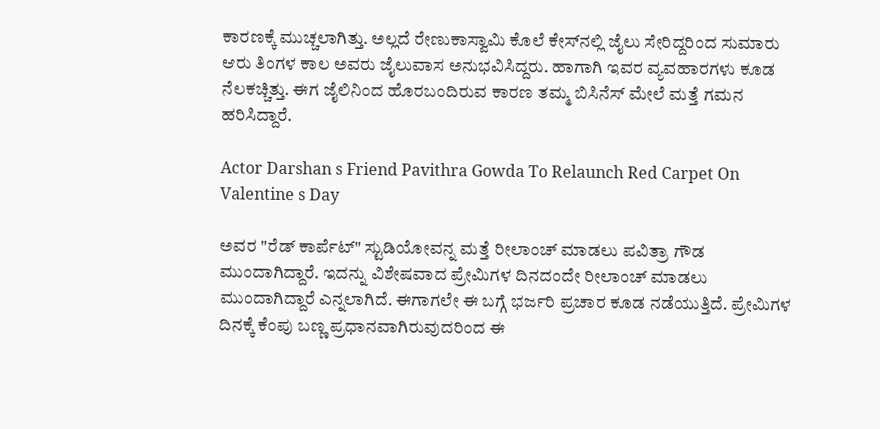ಕಾರಣಕ್ಕೆ ಮುಚ್ಚಲಾಗಿತ್ತು. ಅಲ್ಲದೆ ರೇಣುಕಾಸ್ವಾಮಿ ಕೊಲೆ ಕೇಸ್‌ನಲ್ಲಿ ಜೈಲು ಸೇರಿದ್ದರಿಂದ ಸುಮಾರು ಆರು ತಿಂಗಳ ಕಾಲ ಅವರು ಜೈಲುವಾಸ ಅನುಭವಿಸಿದ್ದರು. ಹಾಗಾಗಿ ಇವರ ವ್ಯವಹಾರಗಳು ಕೂಡ ನೆಲಕಚ್ಚಿತ್ತು. ಈಗ ಜೈಲಿನಿಂದ ಹೊರಬಂದಿರುವ ಕಾರಣ ತಮ್ಮ ಬಿಸಿನೆಸ್‌ ಮೇಲೆ ಮತ್ತೆ ಗಮನ ಹರಿಸಿದ್ದಾರೆ.

Actor Darshan s Friend Pavithra Gowda To Relaunch Red Carpet On Valentine s Day

ಅವರ "ರೆಡ್ ಕಾರ್ಪೆಟ್" ಸ್ಟುಡಿಯೋವನ್ನ ಮತ್ತೆ ರೀಲಾಂಚ್‌ ಮಾಡಲು ಪವಿತ್ರಾ ಗೌಡ ಮುಂದಾಗಿದ್ದಾರೆ. ಇದನ್ನು ವಿಶೇಷವಾದ ಪ್ರೇಮಿಗಳ ದಿನದಂದೇ ರೀಲಾಂಚ್‌ ಮಾಡಲು ಮುಂದಾಗಿದ್ದಾರೆ ಎನ್ನಲಾಗಿದೆ. ಈಗಾಗಲೇ ಈ ಬಗ್ಗೆ ಭರ್ಜರಿ ಪ್ರಚಾರ ಕೂಡ ನಡೆಯುತ್ತಿದೆ. ಪ್ರೇಮಿಗಳ ದಿನಕ್ಕೆ ಕೆಂಪು ಬಣ್ಣ ಪ್ರಧಾನವಾಗಿರುವುದರಿಂದ ಈ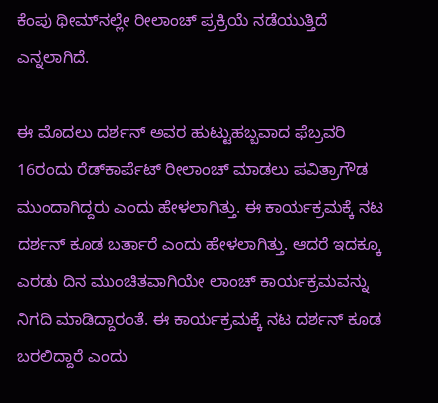ಕೆಂಪು ಥೀಮ್‌ನಲ್ಲೇ ರೀಲಾಂಚ್‌ ಪ್ರಕ್ರಿಯೆ ನಡೆಯುತ್ತಿದೆ ಎನ್ನಲಾಗಿದೆ.

ಈ ಮೊದಲು ದರ್ಶನ್‌ ಅವರ ಹುಟ್ಟುಹಬ್ಬವಾದ ಫೆಬ್ರವರಿ 16ರಂದು ರೆಡ್‌ಕಾರ್ಪೆಟ್‌ ರೀಲಾಂಚ್‌ ಮಾಡಲು ಪವಿತ್ರಾಗೌಡ ಮುಂದಾಗಿದ್ದರು ಎಂದು ಹೇಳಲಾಗಿತ್ತು. ಈ ಕಾರ್ಯಕ್ರಮಕ್ಕೆ ನಟ ದರ್ಶನ್‌ ಕೂಡ ಬರ್ತಾರೆ ಎಂದು ಹೇಳಲಾಗಿತ್ತು. ಆದರೆ ಇದಕ್ಕೂ ಎರಡು ದಿನ ಮುಂಚಿತವಾಗಿಯೇ ಲಾಂಚ್‌ ಕಾರ್ಯಕ್ರಮವನ್ನು ನಿಗದಿ ಮಾಡಿದ್ದಾರಂತೆ. ಈ ಕಾರ್ಯಕ್ರಮಕ್ಕೆ ನಟ ದರ್ಶನ್‌ ಕೂಡ ಬರಲಿದ್ದಾರೆ ಎಂದು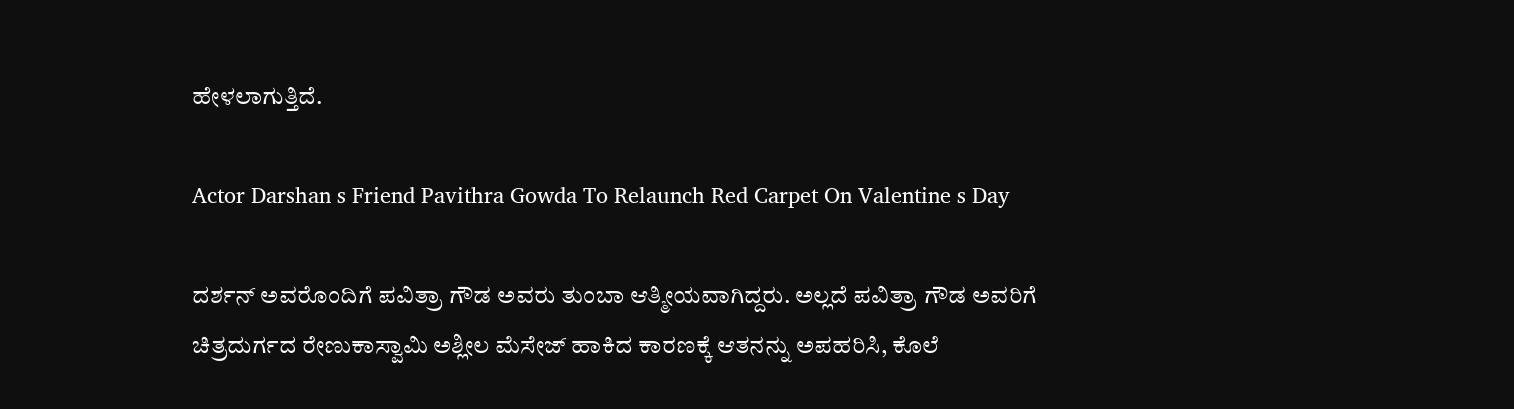ಹೇಳಲಾಗುತ್ತಿದೆ.

Actor Darshan s Friend Pavithra Gowda To Relaunch Red Carpet On Valentine s Day

ದರ್ಶನ್‌ ಅವರೊಂದಿಗೆ ಪವಿತ್ರಾ ಗೌಡ ಅವರು ತುಂಬಾ ಆತ್ಮೀಯವಾಗಿದ್ದರು. ಅಲ್ಲದೆ ಪವಿತ್ರಾ ಗೌಡ ಅವರಿಗೆ ಚಿತ್ರದುರ್ಗದ ರೇಣುಕಾಸ್ವಾಮಿ ಅಶ್ಲೀಲ ಮೆಸೇಜ್‌ ಹಾಕಿದ ಕಾರಣಕ್ಕೆ ಆತನನ್ನು ಅಪಹರಿಸಿ, ಕೊಲೆ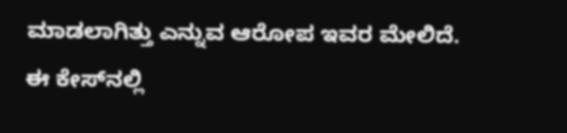ಮಾಡಲಾಗಿತ್ತು ಎನ್ನುವ ಆರೋಪ ಇವರ ಮೇಲಿದೆ. ಈ ಕೇಸ್‌ನಲ್ಲಿ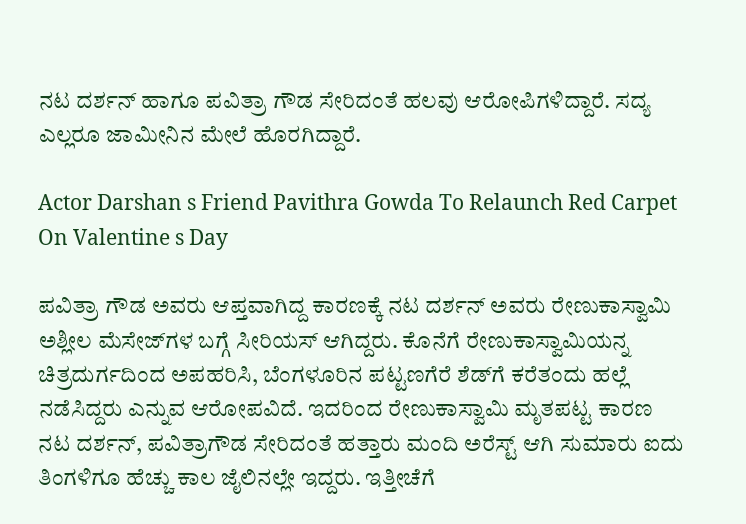ನಟ ದರ್ಶನ್‌ ಹಾಗೂ ಪವಿತ್ರಾ ಗೌಡ ಸೇರಿದಂತೆ ಹಲವು ಆರೋಪಿಗಳಿದ್ದಾರೆ. ಸದ್ಯ ಎಲ್ಲರೂ ಜಾಮೀನಿನ ಮೇಲೆ ಹೊರಗಿದ್ದಾರೆ.

Actor Darshan s Friend Pavithra Gowda To Relaunch Red Carpet On Valentine s Day

ಪವಿತ್ರಾ ಗೌಡ ಅವರು ಆಪ್ತವಾಗಿದ್ದ ಕಾರಣಕ್ಕೆ ನಟ ದರ್ಶನ್‌ ಅವರು ರೇಣುಕಾಸ್ವಾಮಿ ಅಶ್ಲೀಲ ಮೆಸೇಜ್‌ಗಳ ಬಗ್ಗೆ ಸೀರಿಯಸ್‌ ಆಗಿದ್ದರು. ಕೊನೆಗೆ ರೇಣುಕಾಸ್ವಾಮಿಯನ್ನ ಚಿತ್ರದುರ್ಗದಿಂದ ಅಪಹರಿಸಿ, ಬೆಂಗಳೂರಿನ ಪಟ್ಟಣಗೆರೆ ಶೆಡ್‌ಗೆ ಕರೆತಂದು ಹಲ್ಲೆ ನಡೆಸಿದ್ದರು ಎನ್ನುವ ಆರೋಪವಿದೆ. ಇದರಿಂದ ರೇಣುಕಾಸ್ವಾಮಿ ಮೃತಪಟ್ಟ ಕಾರಣ ನಟ ದರ್ಶನ್‌, ಪವಿತ್ರಾಗೌಡ ಸೇರಿದಂತೆ ಹತ್ತಾರು ಮಂದಿ ಅರೆಸ್ಟ್‌ ಆಗಿ ಸುಮಾರು ಐದು ತಿಂಗಳಿಗೂ ಹೆಚ್ಚು ಕಾಲ ಜೈಲಿನಲ್ಲೇ ಇದ್ದರು. ಇತ್ತೀಚೆಗೆ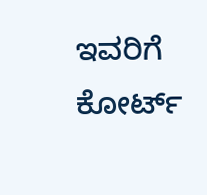ಇವರಿಗೆ ಕೋರ್ಟ್‌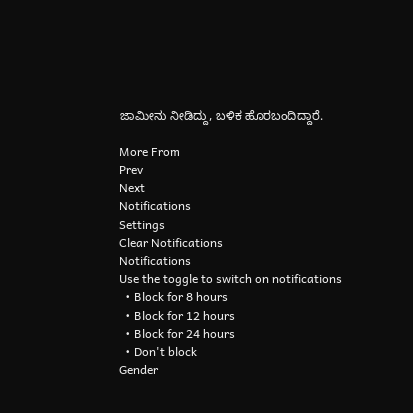ಜಾಮೀನು ನೀಡಿದ್ದು, ಬಳಿಕ ಹೊರಬಂದಿದ್ದಾರೆ.

More From
Prev
Next
Notifications
Settings
Clear Notifications
Notifications
Use the toggle to switch on notifications
  • Block for 8 hours
  • Block for 12 hours
  • Block for 24 hours
  • Don't block
Gender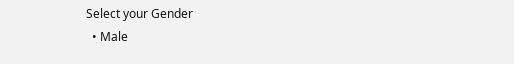Select your Gender
  • Male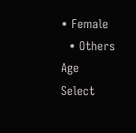• Female
  • Others
Age
Select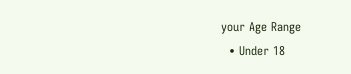your Age Range
  • Under 18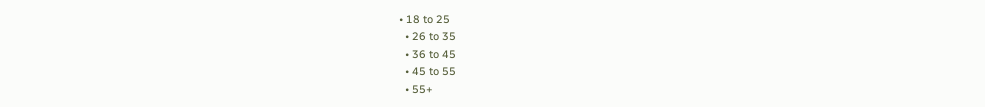• 18 to 25
  • 26 to 35
  • 36 to 45
  • 45 to 55
  • 55+